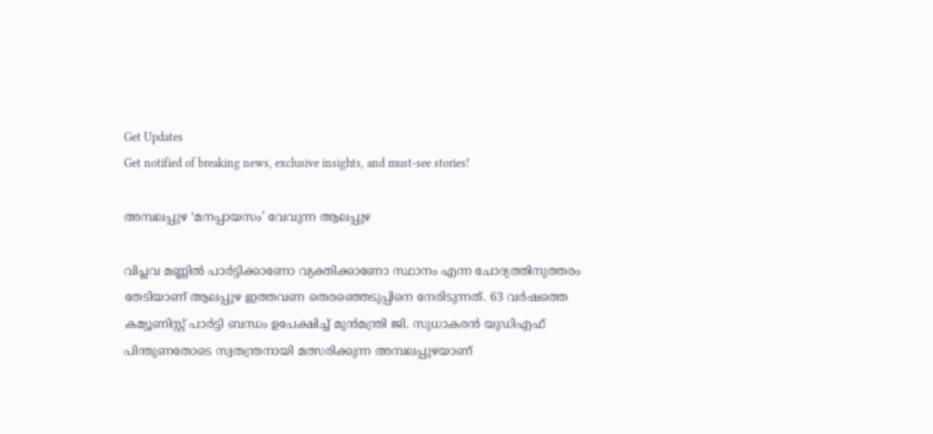Get Updates
Get notified of breaking news, exclusive insights, and must-see stories!

അമ്പലപ്പുഴ ‘മനപ്പായസം’ വേവുന്ന ആലപ്പുഴ

വിപ്ലവ മണ്ണിൽ പാർട്ടിക്കാണോ വ്യക്തിക്കാണോ സ്ഥാനം എന്ന ചോദ്യത്തിനുത്തരം തേടിയാണ് ആലപ്പുഴ ഇത്തവണ തെരഞ്ഞെടുപ്പിനെ നേരിടുന്നത്. 63 വർഷത്തെ കമ്യൂണിസ്റ്റ് പാർട്ടി ബന്ധം ഉപേക്ഷിച്ച് മുൻമന്ത്രി ജി. സുധാകരൻ യുഡിഎഫ് പിന്തുണതോടെ സ്വതന്ത്രനായി മത്സരിക്കുന്ന അമ്പലപ്പുഴയാണ്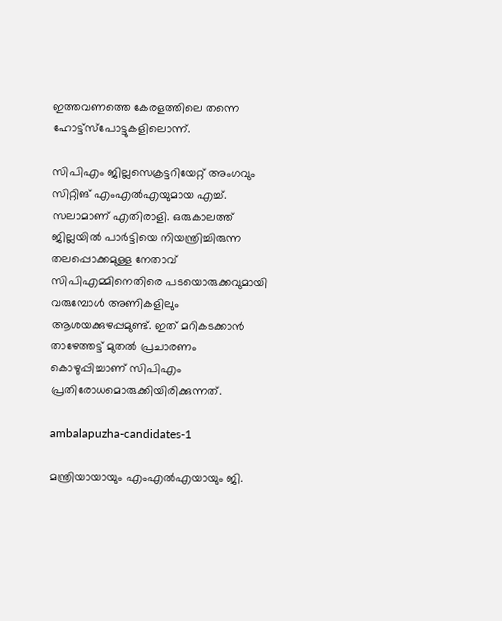ഇത്തവണത്തെ കേരളത്തിലെ തന്നെ ഹോട്ട്സ്പോട്ടുകളിലൊന്ന്.

സിപിഎം ജില്ലസെക്രട്ടറിയേറ്റ് അംഗവും സിറ്റിങ് എംഎൽഎയുമായ എച്ച്. സലാമാണ് എതിരാളി. ഒരുകാലത്ത് ജില്ലയിൽ പാർട്ടിയെ നിയന്ത്രിച്ചിരുന്ന തലപ്പൊക്കമുള്ള നേതാവ് സിപിഎമ്മിനെതിരെ പടയൊരുക്കവുമായി വരുമ്പോൾ അണികളിലും ആശയക്കുഴപ്പമുണ്ട്. ഇത് മറികടക്കാൻ താഴേത്തട്ട് മുതൽ പ്രചാരണം കൊഴുപ്പിച്ചാണ് സിപിഎം പ്രതിരോധമൊരുക്കിയിരിക്കുന്നത്.

ambalapuzha-candidates-1

മന്ത്രിയായായും എംഎൽഎയായും ജി.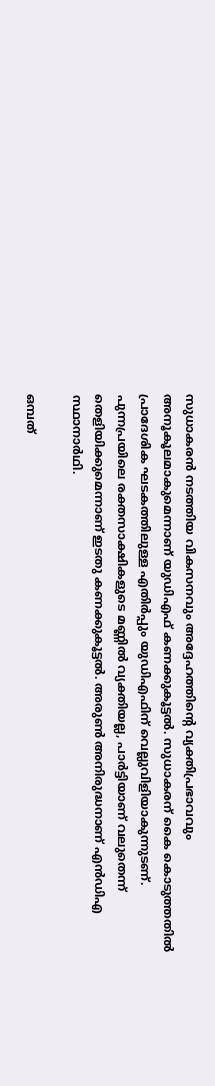സുധാകരൻ നടത്തിയ വികസനവും അദ്ദേഹത്തിന്‍റെ വ്യക്തിപ്രഭാവവും അനൂകൂലമാകുമെന്നാണ് യുഡിഎഫ് കണക്കുകൂട്ടൽ. സുധാകരന് കൈ കൊടുത്തതിൽ പ്രാദേശിക ഘടകത്തിലുള്ള എതിർപ്പും യുഡിഎഫിന് വെല്ലുവിളിയാകുന്നുടണ്. പുന്നപ്രയിലെ രക്തസാക്ഷികളുടെ മണ്ണിൽ വ്യക്തിയല്ല, പാർട്ടിയാണ് വലുതെന്ന് തെളിയിക്കുമെന്നാണ് ഇടതു കണക്കുകൂട്ടൽ. അരുൺ അനിരുദ്ധനാണ് എൻഡിഎ സ്ഥാനാർഥി.

ഒമ്പത്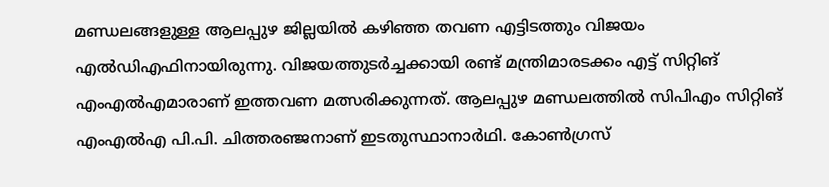മണ്ഡലങ്ങളുള്ള ആലപ്പുഴ ജില്ലയിൽ കഴിഞ്ഞ തവണ എട്ടിടത്തും വിജയം എൽഡിഎഫിനായിരുന്നു. വിജയത്തുടർച്ചക്കായി രണ്ട് മന്ത്രിമാരടക്കം എട്ട് സിറ്റിങ് എംഎൽഎമാരാണ് ഇത്തവണ മത്സരിക്കുന്നത്. ആലപ്പുഴ മണ്ഡലത്തിൽ സിപിഎം സിറ്റിങ് എംഎൽഎ പി.പി. ചിത്തരഞ്ജനാണ് ഇടതുസ്ഥാനാർഥി. കോൺഗ്രസ്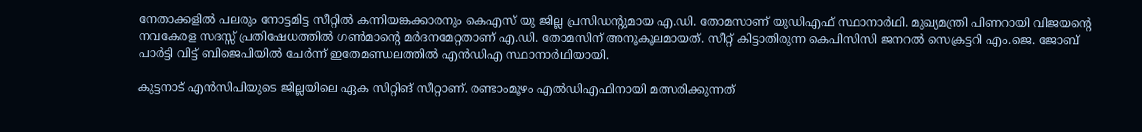നേതാക്കളിൽ പലരും നോട്ടമിട്ട സീറ്റിൽ കന്നിയങ്കക്കാരനും കെഎസ് യു ജില്ല പ്രസിഡന്‍റുമായ എ.ഡി. തോമസാണ് യുഡിഎഫ് സ്ഥാനാർഥി. മുഖ്യമന്ത്രി പിണറായി വിജയന്‍റെ നവകേരള സദസ്സ് പ്രതിഷേധത്തിൽ ഗൺമാന്‍റെ മർദനമേറ്റതാണ് എ.ഡി. തോമസിന് അനൂകൂലമായത്. സീറ്റ് കിട്ടാതിരുന്ന കെപിസിസി ജനറൽ സെക്രട്ടറി എം.ജെ. ജോബ് പാർട്ടി വിട്ട് ബിജെപിയിൽ ചേർന്ന് ഇതേമണ്ഡലത്തിൽ എൻഡിഎ സ്ഥാനാർഥിയായി.

കുട്ടനാട് എൻസിപിയുടെ ജില്ലയിലെ ഏക സിറ്റിങ് സീറ്റാണ്. രണ്ടാംമൂഴം എൽഡിഎഫിനായി മത്സരിക്കുന്നത്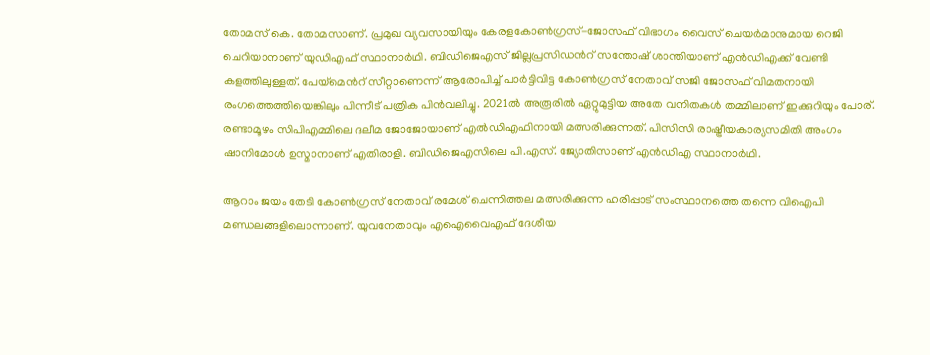തോമസ് കെ. തോമസാണ്. പ്രമുഖ വ്യവസായിയും കേരളകോൺഗ്രസ്-ജോസഫ് വിഭാഗം വൈസ് ചെയർമാനുമായ റെജി ചെറിയാനാണ് യുഡിഎഫ് സ്ഥാനാർഥി. ബിഡിജെഎസ് ജില്ലപ്രസിഡന്‍റ് സന്തോഷ് ശാന്തിയാണ് എൻഡിഎക്ക് വേണ്ടി കളത്തിലുള്ളത്. പേയ്മെന്‍റ് സീറ്റാണെന്ന് ആരോപിച്ച് പാർട്ടിവിട്ട കോൺഗ്രസ് നേതാവ് സജി ജോസഫ് വിമതനായി രംഗത്തെത്തിയെങ്കിലും പിന്നീട് പത്രിക പിൻവലിച്ചു. 2021ൽ അരൂരിൽ ഏറ്റുമുട്ടിയ അതേ വനിതകൾ തമ്മിലാണ് ഇക്കുറിയും പോര്. രണ്ടാമൂഴം സിപിഎമ്മിലെ ദലീമ ജോജോയാണ് എൽഡിഎഫിനായി മത്സരിക്കുന്നത്. പിസിസി രാഷ്ട്രീയകാര്യസമിതി അംഗം ഷാനിമോൾ ഉസ്മാനാണ് എതിരാളി. ബിഡിജെഎസിലെ പി.എസ്. ജ്യോതിസാണ് എൻഡിഎ സ്ഥാനാർഥി.

ആറാം ജയം തേടി കോൺഗ്രസ് നേതാവ് രമേശ് ചെന്നിത്തല മത്സരിക്കുന്ന ഹരിപ്പാട് സംസ്ഥാനത്തെ തന്നെ വിഐപി മണ്ഡലങ്ങളിലൊന്നാണ്. യുവനേതാവും എഐവൈഎഫ് ദേശീയ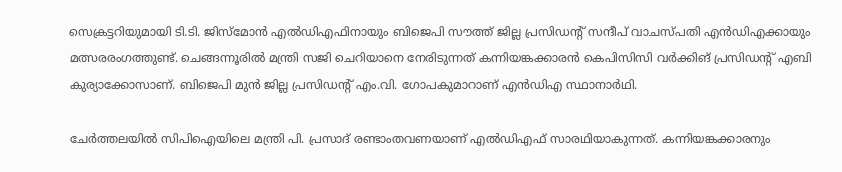സെക്രട്ടറിയുമായി ടി.ടി. ജിസ്മോൻ എൽഡിഎഫിനായും ബിജെപി സൗത്ത് ജില്ല പ്രസിഡന്‍റ് സന്ദീപ് വാചസ്പതി എൻഡിഎക്കായും മത്സരരംഗത്തുണ്ട്. ചെങ്ങന്നൂരിൽ മന്ത്രി സജി ചെറിയാനെ നേരിടുന്നത് കന്നിയങ്കക്കാരൻ കെപിസിസി വർക്കിങ് പ്രസിഡന്‍റ് എബി കുര്യാക്കോസാണ്. ബിജെപി മുൻ ജില്ല പ്രസിഡന്‍റ് എം.വി. ഗോപകുമാറാണ് എൻഡിഎ സ്ഥാനാർഥി.

ചേർത്തലയിൽ സിപിഐയിലെ മന്ത്രി പി. പ്രസാദ് രണ്ടാംതവണയാണ് എൽഡിഎഫ് സാരഥിയാകുന്നത്. കന്നിയങ്കക്കാരനും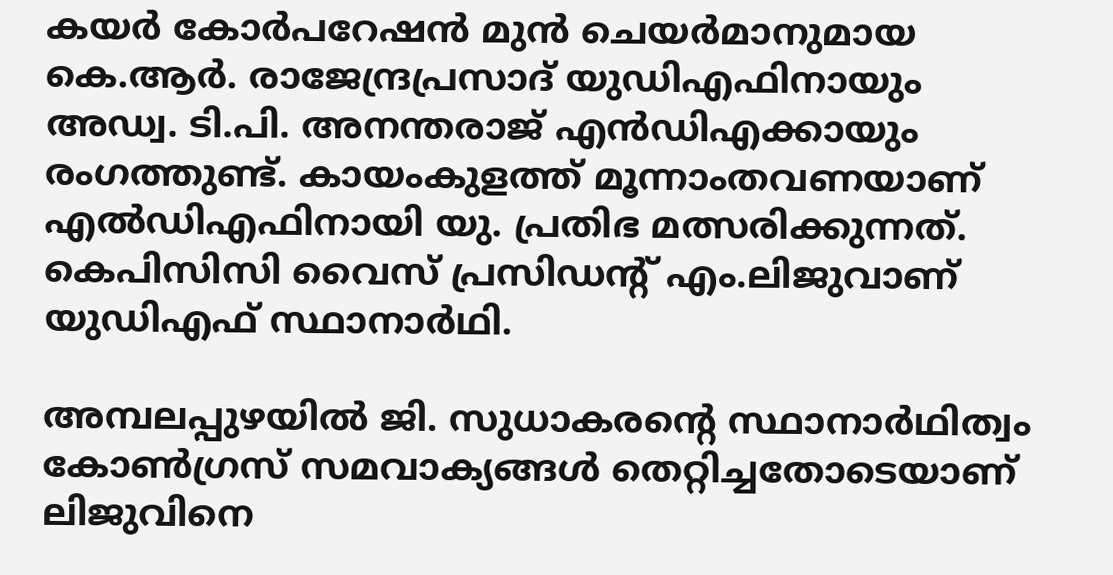കയർ കോർപറേഷൻ മുൻ ചെയർമാനുമായ കെ.ആർ. രാജേന്ദ്രപ്രസാദ് യുഡിഎഫിനായും അഡ്വ. ടി.പി. അനന്തരാജ് എൻഡിഎക്കായും രംഗത്തുണ്ട്. കായംകുളത്ത് മൂന്നാംതവണയാണ് എൽഡിഎഫിനായി യു. പ്രതിഭ മത്സരിക്കുന്നത്. കെപിസിസി വൈസ് പ്രസിഡന്‍റ് എം.ലിജുവാണ് യുഡിഎഫ് സ്ഥാനാർഥി.

അമ്പലപ്പുഴയിൽ ജി. സുധാകരന്‍റെ സ്ഥാനാർഥിത്വം കോൺഗ്രസ് സമവാക്യങ്ങൾ തെറ്റിച്ചതോടെയാണ് ലിജുവിനെ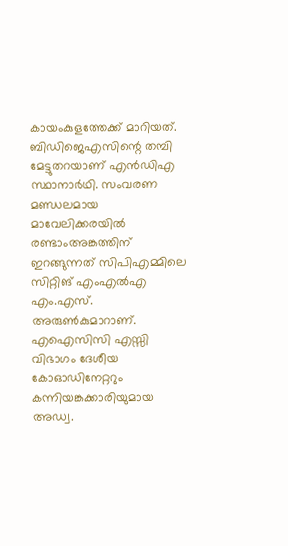കായംകുളത്തേക്ക് മാറിയത്. ബിഡിജെഎസിന്റെ തമ്പി മേട്ടുതറയാണ് എൻഡിഎ സ്ഥാനാർഥി. സംവരണ മണ്ഡലമായ മാവേലിക്കരയിൽ രണ്ടാംഅങ്കത്തിന് ഇറങ്ങുന്നത് സിപിഎമ്മിലെ സിറ്റിങ് എംഎൽഎ എം.എസ്. അരുൺകുമാറാണ്. എഐസിസി എസ്സി വിഭാഗം ദേശീയ കോഓഡിനേറ്ററും കന്നിയങ്കക്കാരിയുമായ അഡ്വ.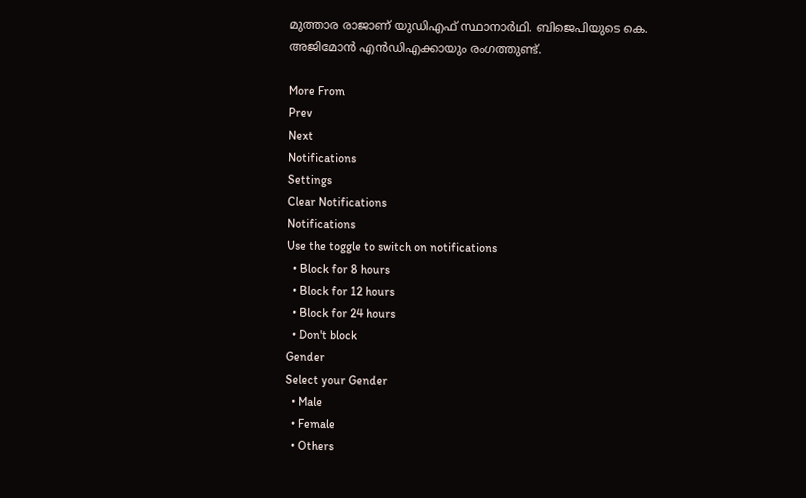മുത്താര രാജാണ് യുഡിഎഫ് സ്ഥാനാർഥി. ബിജെപിയുടെ കെ. അജിമോൻ എൻഡിഎക്കായും രംഗത്തുണ്ട്.

More From
Prev
Next
Notifications
Settings
Clear Notifications
Notifications
Use the toggle to switch on notifications
  • Block for 8 hours
  • Block for 12 hours
  • Block for 24 hours
  • Don't block
Gender
Select your Gender
  • Male
  • Female
  • Others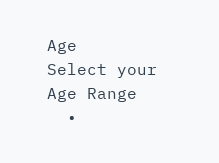Age
Select your Age Range
  •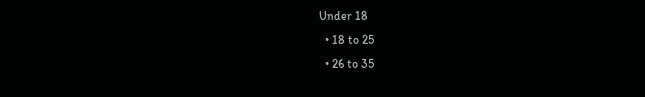Under 18
  • 18 to 25
  • 26 to 35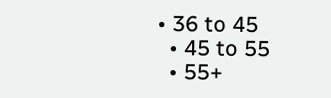• 36 to 45
  • 45 to 55
  • 55+